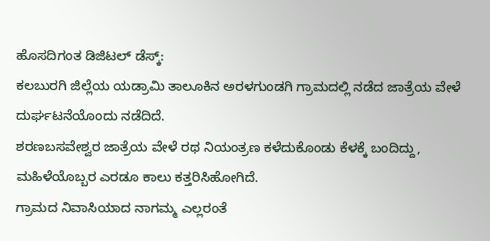ಹೊಸದಿಗಂತ ಡಿಜಿಟಲ್ ಡೆಸ್ಕ್:
ಕಲಬುರಗಿ ಜಿಲ್ಲೆಯ ಯಡ್ರಾಮಿ ತಾಲೂಕಿನ ಅರಳಗುಂಡಗಿ ಗ್ರಾಮದಲ್ಲಿ ನಡೆದ ಜಾತ್ರೆಯ ವೇಳೆ ದುರ್ಘಟನೆಯೊಂದು ನಡೆದಿದೆ.
ಶರಣಬಸವೇಶ್ವರ ಜಾತ್ರೆಯ ವೇಳೆ ರಥ ನಿಯಂತ್ರಣ ಕಳೆದುಕೊಂಡು ಕೆಳಕ್ಕೆ ಬಂದಿದ್ದು, ಮಹಿಳೆಯೊಬ್ಬರ ಎರಡೂ ಕಾಲು ಕತ್ತರಿಸಿಹೋಗಿದೆ.
ಗ್ರಾಮದ ನಿವಾಸಿಯಾದ ನಾಗಮ್ಮ ಎಲ್ಲರಂತೆ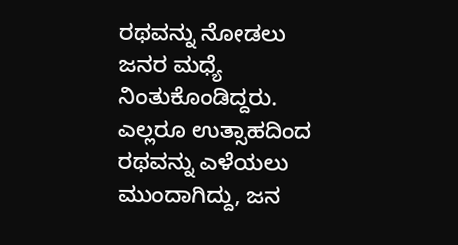ರಥವನ್ನು ನೋಡಲು ಜನರ ಮಧ್ಯೆ ನಿಂತುಕೊಂಡಿದ್ದರು. ಎಲ್ಲರೂ ಉತ್ಸಾಹದಿಂದ ರಥವನ್ನು ಎಳೆಯಲು ಮುಂದಾಗಿದ್ದು, ಜನ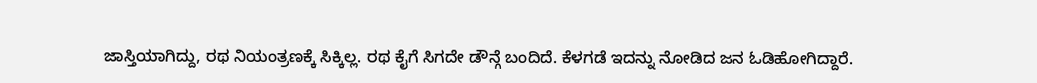ಜಾಸ್ತಿಯಾಗಿದ್ದು, ರಥ ನಿಯಂತ್ರಣಕ್ಕೆ ಸಿಕ್ಕಿಲ್ಲ. ರಥ ಕೈಗೆ ಸಿಗದೇ ಡೌನ್ಗೆ ಬಂದಿದೆ. ಕೆಳಗಡೆ ಇದನ್ನು ನೋಡಿದ ಜನ ಓಡಿಹೋಗಿದ್ದಾರೆ.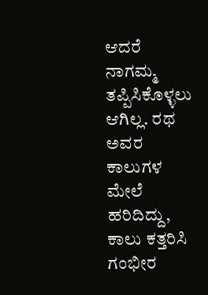ಆದರೆ ನಾಗಮ್ಮ ತಪ್ಪಿಸಿಕೊಳ್ಳಲು ಆಗಿಲ್ಲ. ರಥ ಅವರ ಕಾಲುಗಳ ಮೇಲೆ ಹರಿದಿದ್ದು, ಕಾಲು ಕತ್ತರಿಸಿ ಗಂಭೀರ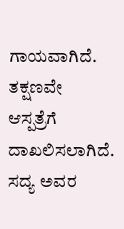ಗಾಯವಾಗಿದೆ. ತಕ್ಷಣವೇ ಆಸ್ಪತ್ರೆಗೆ ದಾಖಲಿಸಲಾಗಿದೆ. ಸದ್ಯ ಅವರ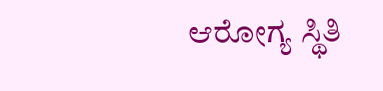ಆರೋಗ್ಯ ಸ್ಥಿತಿ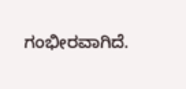ಗಂಭೀರವಾಗಿದೆ.